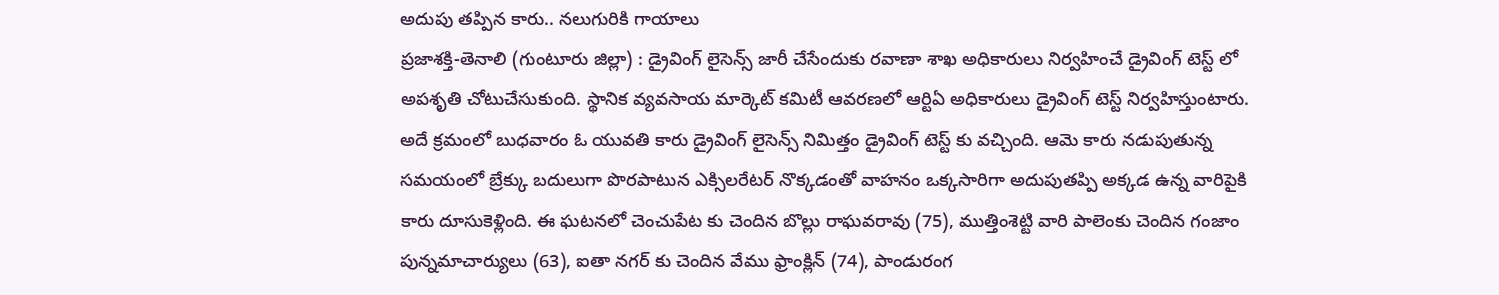అదుపు తప్పిన కారు.. నలుగురికి గాయాలు
ప్రజాశక్తి-తెనాలి (గుంటూరు జిల్లా) : డ్రైవింగ్ లైసెన్స్ జారీ చేసేందుకు రవాణా శాఖ అధికారులు నిర్వహించే డ్రైవింగ్ టెస్ట్ లో అపశృతి చోటుచేసుకుంది. స్థానిక వ్యవసాయ మార్కెట్ కమిటీ ఆవరణలో ఆర్టిఏ అధికారులు డ్రైవింగ్ టెస్ట్ నిర్వహిస్తుంటారు. అదే క్రమంలో బుధవారం ఓ యువతి కారు డ్రైవింగ్ లైసెన్స్ నిమిత్తం డ్రైవింగ్ టెస్ట్ కు వచ్చింది. ఆమె కారు నడుపుతున్న సమయంలో బ్రేక్కు బదులుగా పొరపాటున ఎక్సిలరేటర్ నొక్కడంతో వాహనం ఒక్కసారిగా అదుపుతప్పి అక్కడ ఉన్న వారిపైకి కారు దూసుకెళ్లింది. ఈ ఘటనలో చెంచుపేట కు చెందిన బొల్లు రాఘవరావు (75), ముత్తింశెట్టి వారి పాలెంకు చెందిన గంజాం పున్నమాచార్యులు (63), ఐతా నగర్ కు చెందిన వేము ఫ్రాంక్లిన్ (74), పాండురంగ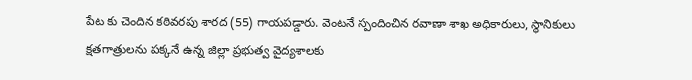పేట కు చెందిన కఠివరపు శారద (55) గాయపడ్డారు. వెంటనే స్పందించిన రవాణా శాఖ అధికారులు, స్థానికులు క్షతగాత్రులను పక్కనే ఉన్న జిల్లా ప్రభుత్వ వైద్యశాలకు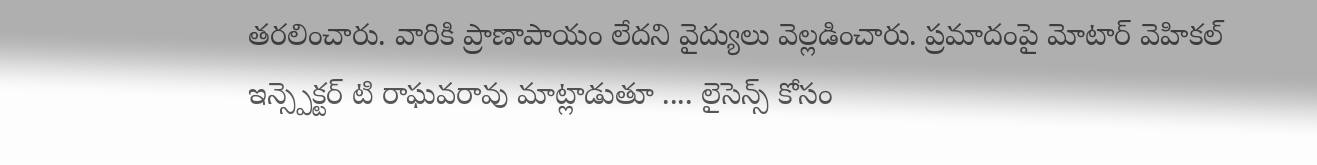తరలించారు. వారికి ప్రాణాపాయం లేదని వైద్యులు వెల్లడించారు. ప్రమాదంపై మోటార్ వెహికల్ ఇన్స్పెక్టర్ టి రాఘవరావు మాట్లాడుతూ .... లైసెన్స్ కోసం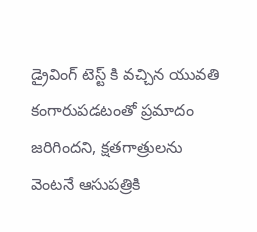డ్రైవింగ్ టెస్ట్ కి వచ్చిన యువతి కంగారుపడటంతో ప్రమాదం జరిగిందని, క్షతగాత్రులను వెంటనే ఆసుపత్రికి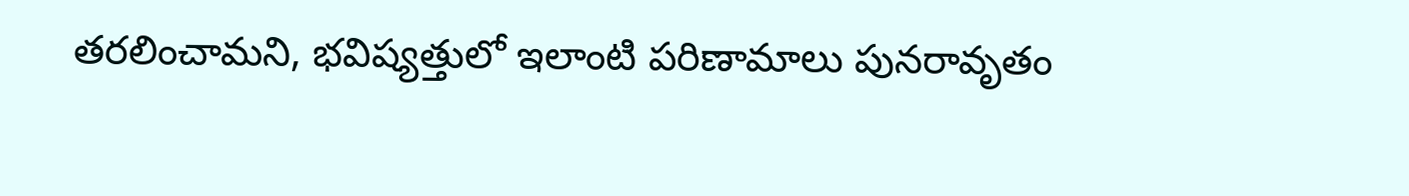తరలించామని, భవిష్యత్తులో ఇలాంటి పరిణామాలు పునరావృతం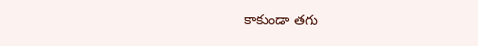కాకుండా తగు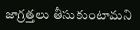జాగ్రత్తలు తీసుకుంటామని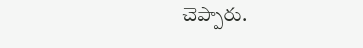చెప్పారు.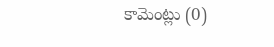కామెంట్లు (0)